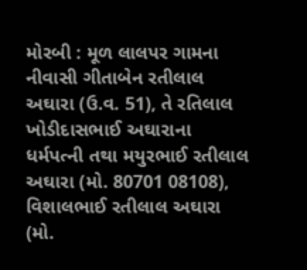મોરબી : મૂળ લાલપર ગામના નીવાસી ગીતાબેન રતીલાલ અઘારા (ઉ.વ. 51), તે રતિલાલ ખોડીદાસભાઈ અઘારાના ધર્મપત્ની તથા મયુરભાઈ રતીલાલ અઘારા (મો. 80701 08108), વિશાલભાઈ રતીલાલ અઘારા (મો.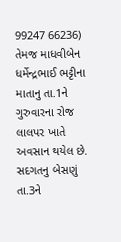99247 66236) તેમજ માધવીબેન ધર્મેન્દ્રભાઈ ભટ્ટીના માતાનુ તા.1ને ગુરુવારના રોજ લાલપર ખાતે અવસાન થયેલ છે. સદગતનુ બેસણું તા.3ને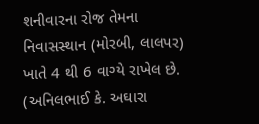શનીવારના રોજ તેમના નિવાસસ્થાન (મોરબી, લાલપર) ખાતે 4 થી 6 વાગ્યે રાખેલ છે. (અનિલભાઈ કે. અઘારા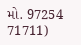મો. 97254 71711)